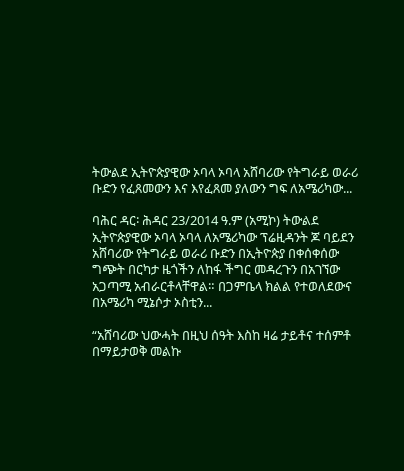ትውልደ ኢትዮጵያዊው ኦባላ ኦባላ አሸባሪው የትግራይ ወራሪ ቡድን የፈጸመውን እና እየፈጸመ ያለውን ግፍ ለአሜሪካው...

ባሕር ዳር፡ ሕዳር 23/2014 ዓ.ም (አሚኮ) ትውልደ ኢትዮጵያዊው ኦባላ ኦባላ ለአሜሪካው ፕሬዚዳንት ጆ ባይደን አሸባሪው የትግራይ ወራሪ ቡድን በኢትዮጵያ በቀሰቀሰው ግጭት በርካታ ዜጎችን ለከፋ ችግር መዳረጉን በአገኘው አጋጣሚ አብራርቶላቸዋል። በጋምቤላ ክልል የተወለደውና በአሜሪካ ሚኔሶታ ኦስቲን...

“አሸባሪው ህውሓት በዚህ ሰዓት እስከ ዛሬ ታይቶና ተሰምቶ በማይታወቅ መልኩ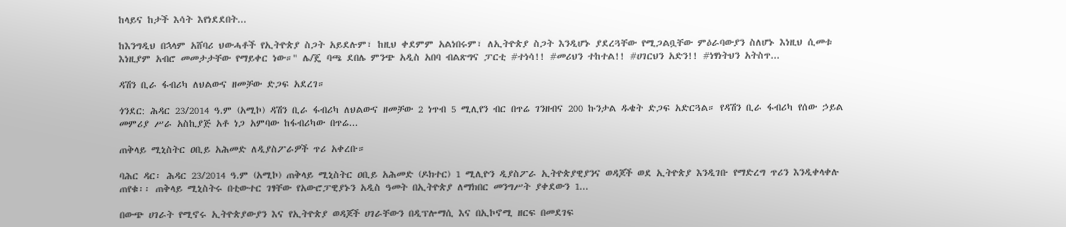ከላይና ከታች እሳት እየነደደበት...

ከእንግዲህ በኋላም አሸባሪ ህውሓቶች የኢትዮጵያ ስጋት አይደሉም፣ ከዚህ ቀደምም አልነበሩም፣ ለኢትዮጵያ ስጋት እንዲሆኑ ያደረጓቸው የሚጋልቧቸው ምዕራባውያን ስለሆኑ እነዚህ ሲመቱ እነዚያም አብሮ መመታታቸው የማይቀር ነው።" ሌ/ጄ ባጫ ደበሌ ምንጭ አዲስ አበባ ብልጽግና ፓርቲ #ተነሳ!! #መሪህን ተከተል!! #ሀገርህን አድን!! #ነፃነትህን አትስጥ...

ዳሽን ቢራ ፋብሪካ ለህልውና ዘመቻው ድጋፍ አደረገ።

ጎንደር: ሕዳር 23/2014 ዓ.ም (አሚኮ) ዳሽን ቢራ ፋብሪካ ለህልውና ዘመቻው 2 ነጥብ 5 ሚሊየን ብር በጥሬ ገንዘብና 200 ኩንታል ዱቄት ድጋፍ አድርጓል። የዳሽን ቢራ ፋብሪካ የሰው ኃይል መምሪያ ሥራ አስኪያጅ አቶ ነጋ አምባው ከፋብሪካው በጥሬ...

ጠቅላይ ሚኒስትር ዐቢይ አሕመድ ለዲያስፖራዎች ጥሪ አቀረቡ።

ባሕር ዳር፡ ሕዳር 23/2014 ዓ.ም (አሚኮ) ጠቅላይ ሚኒስትር ዐቢይ አሕመድ (ዶክተር) 1 ሚሊዮን ዲያስፖራ ኢትዮጵያዊያንና ወዳጆች ወደ ኢትዮጵያ እንዲገቡ የማድረግ ጥሪን እንዲቀላቀሉ ጠየቁ፡፡ ጠቅላይ ሚኒስትሩ በቲውተር ገፃቸው የአውሮፓዊያኑን አዲስ ዓመት በኢትዮጵያ ለማክበር መንግሥት ያቀደውን 1...

በውጭ ሀገራት የሚኖሩ ኢትዮጵያውያን እና የኢትዮጵያ ወዳጆች ሀገራቸውን በዲፕሎማሲ እና በኢኮኖሚ ዘርፍ በመደገፍ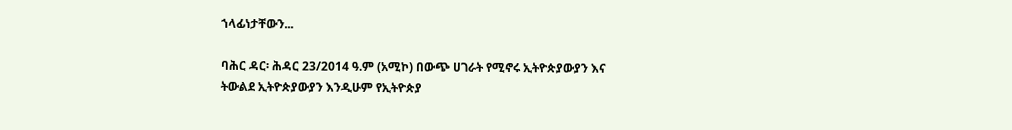ኀላፊነታቸውን...

ባሕር ዳር፡ ሕዳር 23/2014 ዓ.ም (አሚኮ) በውጭ ሀገራት የሚኖሩ ኢትዮጵያውያን እና ትውልደ ኢትዮጵያውያን እንዲሁም የኢትዮጵያ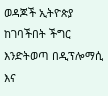ወዳጆች ኢትዮጵያ ከገባችበት ችግር እንድትወጣ በዲፕሎማሲ እና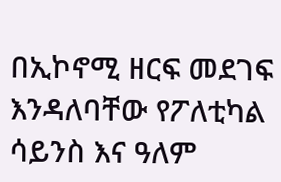በኢኮኖሚ ዘርፍ መደገፍ እንዳለባቸው የፖለቲካል ሳይንስ እና ዓለም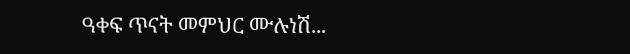ዓቀፍ ጥናት መምህር ሙሉነሽ...